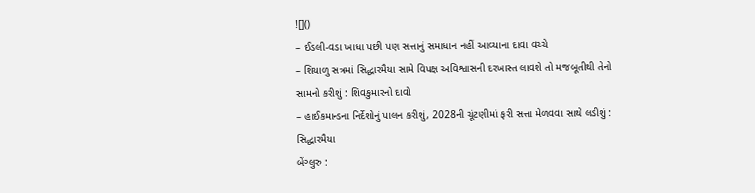![]()
– ઈડલી-વડા ખાધા પછી પણ સત્તાનું સમાધાન નહીં આવ્યાના દાવા વચ્ચે
– શિયાળુ સત્રમાં સિદ્ધારમૈયા સામે વિપક્ષ અવિશ્વાસની દરખાસ્ત લાવશે તો મજબૂતીથી તેનો સામનો કરીશું : શિવકુમારનો દાવો
– હાઈકમાન્ડના નિર્દેશોનું પાલન કરીશું, 2028ની ચૂંટણીમાં ફરી સત્તા મેળવવા સાથે લડીશું : સિદ્ધારમૈયા
બેંગ્લુરુ :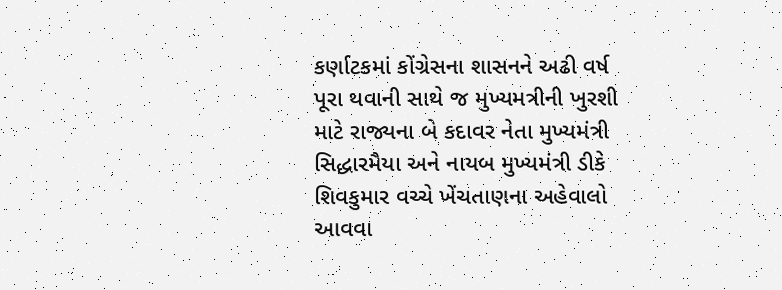કર્ણાટકમાં કોંગ્રેસના શાસનને અઢી વર્ષ પૂરા થવાની સાથે જ મુખ્યમત્રીની ખુરશી માટે રાજ્યના બે કદાવર નેતા મુખ્યમંત્રી સિદ્ધારમૈયા અને નાયબ મુખ્યમંત્રી ડીકે શિવકુમાર વચ્ચે ખેંચતાણના અહેવાલો આવવા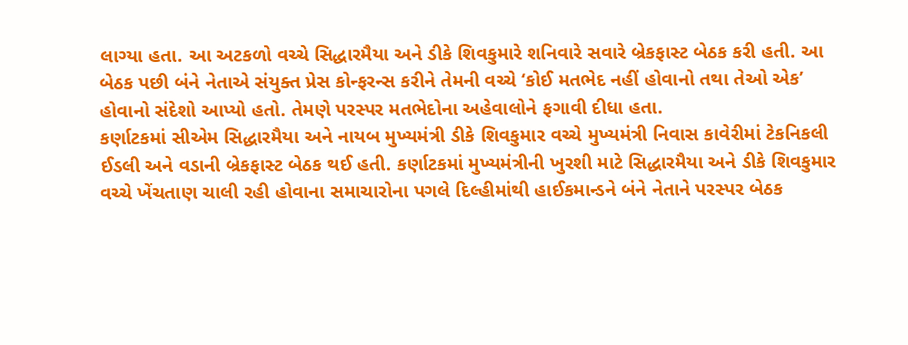લાગ્યા હતા. આ અટકળો વચ્ચે સિદ્ધારમૈયા અને ડીકે શિવકુમારે શનિવારે સવારે બ્રેકફાસ્ટ બેઠક કરી હતી. આ બેઠક પછી બંને નેતાએ સંયુક્ત પ્રેસ કોન્ફરન્સ કરીને તેમની વચ્ચે ‘કોઈ મતભેદ નહીં હોવાનો તથા તેઓ એક’ હોવાનો સંદેશો આપ્યો હતો. તેમણે પરસ્પર મતભેદોના અહેવાલોને ફગાવી દીધા હતા.
કર્ણાટકમાં સીએમ સિદ્ધારમૈયા અને નાયબ મુખ્યમંત્રી ડીકે શિવકુમાર વચ્ચે મુખ્યમંત્રી નિવાસ કાવેરીમાં ટેકનિકલી ઈડલી અને વડાની બ્રેકફાસ્ટ બેઠક થઈ હતી. કર્ણાટકમાં મુખ્યમંત્રીની ખુરશી માટે સિદ્ધારમૈયા અને ડીકે શિવકુમાર વચ્ચે ખેંચતાણ ચાલી રહી હોવાના સમાચારોના પગલે દિલ્હીમાંથી હાઈકમાન્ડને બંને નેતાને પરસ્પર બેઠક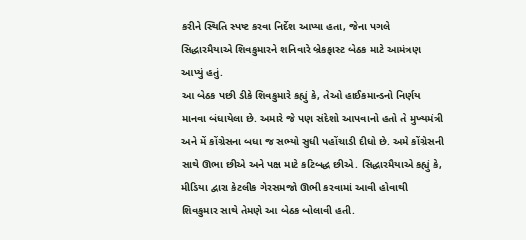કરીને સ્થિતિ સ્પષ્ટ કરવા નિર્દેશ આપ્યા હતા, જેના પગલે સિદ્ધારમૈયાએ શિવકુમારને શનિવારે બ્રેકફાસ્ટ બેઠક માટે આમંત્રણ આપ્યું હતું.
આ બેઠક પછી ડીકે શિવકુમારે કહ્યું કે, તેઓ હાઈકમાન્ડનો નિર્ણય માનવા બંધાયેલા છે. અમારે જે પણ સંદેશો આપવાનો હતો તે મુખ્યમંત્રી અને મેં કોંગ્રેસના બધા જ સભ્યો સુધી પહોંચાડી દીધો છે. અમે કોંગ્રેસની સાથે ઊભા છીએ અને પક્ષ માટે કટિબદ્ધ છીએ. સિદ્ધારમૈયાએ કહ્યું કે, મીડિયા દ્વારા કેટલીક ગેરસમજો ઊભી કરવામાં આવી હોવાથી શિવકુમાર સાથે તેમણે આ બેઠક બોલાવી હતી.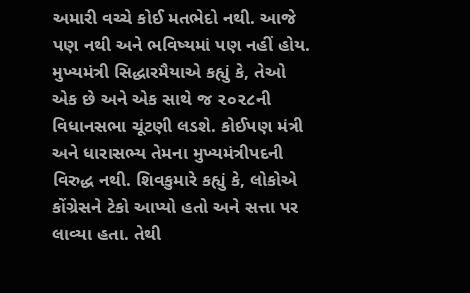અમારી વચ્ચે કોઈ મતભેદો નથી. આજે પણ નથી અને ભવિષ્યમાં પણ નહીં હોય.
મુખ્યમંત્રી સિદ્ધારમૈયાએ કહ્યું કે, તેઓ એક છે અને એક સાથે જ ૨૦૨૮ની વિધાનસભા ચૂંટણી લડશે. કોઈપણ મંત્રી અને ધારાસભ્ય તેમના મુખ્યમંત્રીપદની વિરુદ્ધ નથી. શિવકુમારે કહ્યું કે, લોકોએ કોંગ્રેસને ટેકો આપ્યો હતો અને સત્તા પર લાવ્યા હતા. તેથી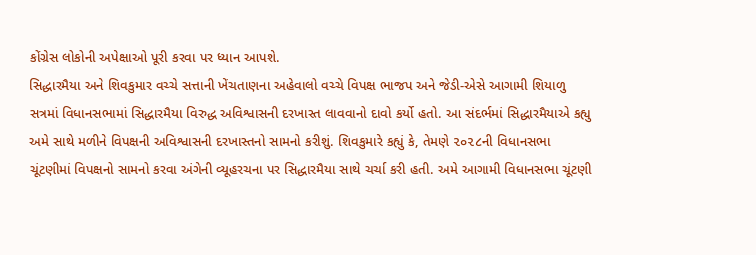કોંગ્રેસ લોકોની અપેક્ષાઓ પૂરી કરવા પર ધ્યાન આપશે.
સિદ્ધારમૈયા અને શિવકુમાર વચ્ચે સત્તાની ખેંચતાણના અહેવાલો વચ્ચે વિપક્ષ ભાજપ અને જેડી-એસે આગામી શિયાળુ સત્રમાં વિધાનસભામાં સિદ્ધારમૈયા વિરુદ્ધ અવિશ્વાસની દરખાસ્ત લાવવાનો દાવો કર્યો હતો. આ સંદર્ભમાં સિદ્ધારમૈયાએ કહ્યુ અમે સાથે મળીને વિપક્ષની અવિશ્વાસની દરખાસ્તનો સામનો કરીશું. શિવકુમારે કહ્યું કે, તેમણે ૨૦૨૮ની વિધાનસભા ચૂંટણીમાં વિપક્ષનો સામનો કરવા અંગેની વ્યૂહરચના પર સિદ્ધારમૈયા સાથે ચર્ચા કરી હતી. અમે આગામી વિધાનસભા ચૂંટણી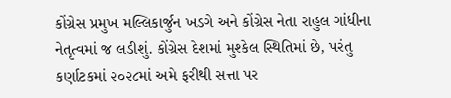કોંગ્રેસ પ્રમુખ મલ્લિકાર્જુન ખડગે અને કોંગ્રેસ નેતા રાહુલ ગાંધીના નેતૃત્વમાં જ લડીશું. કોંગ્રેસ દેશમાં મુશ્કેલ સ્થિતિમાં છે, પરંતુ કર્ણાટકમાં ૨૦૨૮માં અમે ફરીથી સત્તા પર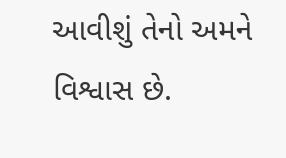આવીશું તેનો અમને વિશ્વાસ છે.